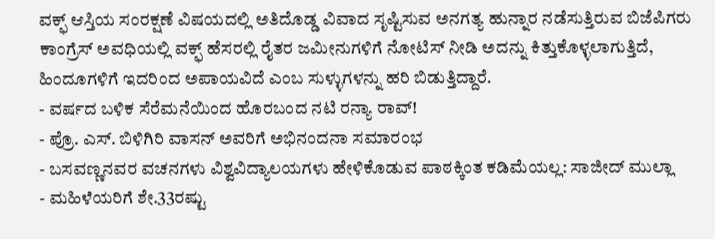ವಕ್ಫ್ ಆಸ್ತಿಯ ಸಂರಕ್ಷಣೆ ವಿಷಯದಲ್ಲಿ ಅತಿದೊಡ್ಡ ವಿವಾದ ಸೃಷ್ಟಿಸುವ ಅನಗತ್ಯ ಹುನ್ನಾರ ನಡೆಸುತ್ತಿರುವ ಬಿಜೆಪಿಗರು ಕಾಂಗ್ರೆಸ್ ಅವಧಿಯಲ್ಲಿ ವಕ್ಫ್ ಹೆಸರಲ್ಲಿ ರೈತರ ಜಮೀನುಗಳಿಗೆ ನೋಟಿಸ್ ನೀಡಿ ಅದನ್ನು ಕಿತ್ತುಕೊಳ್ಳಲಾಗುತ್ತಿದೆ, ಹಿಂದೂಗಳಿಗೆ ಇದರಿಂದ ಅಪಾಯವಿದೆ ಎಂಬ ಸುಳ್ಳುಗಳನ್ನು ಹರಿ ಬಿಡುತ್ತಿದ್ದಾರೆ.
- ವರ್ಷದ ಬಳಿಕ ಸೆರೆಮನೆಯಿಂದ ಹೊರಬಂದ ನಟಿ ರನ್ಯಾ ರಾವ್!
- ಪ್ರೊ. ಎಸ್. ಬಿಳಿಗಿರಿ ವಾಸನ್ ಅವರಿಗೆ ಅಭಿನಂದನಾ ಸಮಾರಂಭ
- ಬಸವಣ್ಣನವರ ವಚನಗಳು ವಿಶ್ವವಿದ್ಯಾಲಯಗಳು ಹೇಳಿಕೊಡುವ ಪಾಠಕ್ಕಿಂತ ಕಡಿಮೆಯಲ್ಲ: ಸಾಜೀದ್ ಮುಲ್ಲಾ
- ಮಹಿಳೆಯರಿಗೆ ಶೇ.33ರಷ್ಟು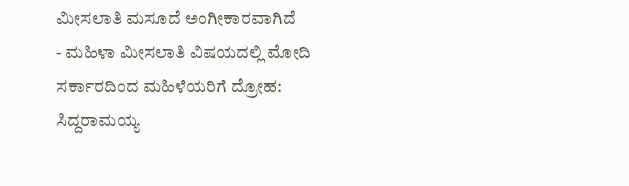ಮೀಸಲಾತಿ ಮಸೂದೆ ಅಂಗೀಕಾರವಾಗಿದೆ
- ಮಹಿಳಾ ಮೀಸಲಾತಿ ವಿಷಯದಲ್ಲಿ ಮೋದಿ ಸರ್ಕಾರದಿಂದ ಮಹಿಳೆಯರಿಗೆ ದ್ರೋಹ: ಸಿದ್ದರಾಮಯ್ಯ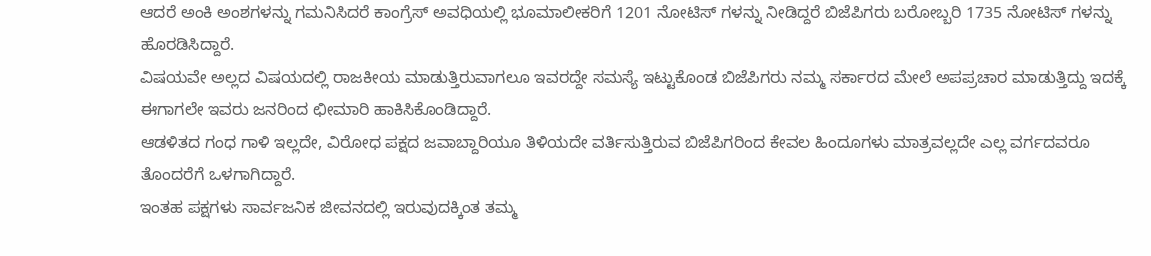ಆದರೆ ಅಂಕಿ ಅಂಶಗಳನ್ನು ಗಮನಿಸಿದರೆ ಕಾಂಗ್ರೆಸ್ ಅವಧಿಯಲ್ಲಿ ಭೂಮಾಲೀಕರಿಗೆ 1201 ನೋಟಿಸ್ ಗಳನ್ನು ನೀಡಿದ್ದರೆ ಬಿಜೆಪಿಗರು ಬರೋಬ್ಬರಿ 1735 ನೋಟಿಸ್ ಗಳನ್ನು ಹೊರಡಿಸಿದ್ದಾರೆ.
ವಿಷಯವೇ ಅಲ್ಲದ ವಿಷಯದಲ್ಲಿ ರಾಜಕೀಯ ಮಾಡುತ್ತಿರುವಾಗಲೂ ಇವರದ್ದೇ ಸಮಸ್ಯೆ ಇಟ್ಟುಕೊಂಡ ಬಿಜೆಪಿಗರು ನಮ್ಮ ಸರ್ಕಾರದ ಮೇಲೆ ಅಪಪ್ರಚಾರ ಮಾಡುತ್ತಿದ್ದು ಇದಕ್ಕೆ ಈಗಾಗಲೇ ಇವರು ಜನರಿಂದ ಛೀಮಾರಿ ಹಾಕಿಸಿಕೊಂಡಿದ್ದಾರೆ.
ಆಡಳಿತದ ಗಂಧ ಗಾಳಿ ಇಲ್ಲದೇ, ವಿರೋಧ ಪಕ್ಷದ ಜವಾಬ್ದಾರಿಯೂ ತಿಳಿಯದೇ ವರ್ತಿಸುತ್ತಿರುವ ಬಿಜೆಪಿಗರಿಂದ ಕೇವಲ ಹಿಂದೂಗಳು ಮಾತ್ರವಲ್ಲದೇ ಎಲ್ಲ ವರ್ಗದವರೂ ತೊಂದರೆಗೆ ಒಳಗಾಗಿದ್ದಾರೆ.
ಇಂತಹ ಪಕ್ಷಗಳು ಸಾರ್ವಜನಿಕ ಜೀವನದಲ್ಲಿ ಇರುವುದಕ್ಕಿಂತ ತಮ್ಮ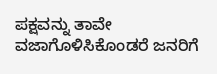ಪಕ್ಷವನ್ನು ತಾವೇ ವಜಾಗೊಳಿಸಿಕೊಂಡರೆ ಜನರಿಗೆ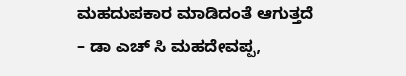ಮಹದುಪಕಾರ ಮಾಡಿದಂತೆ ಆಗುತ್ತದೆ
– ಡಾ ಎಚ್ ಸಿ ಮಹದೇವಪ್ಪ,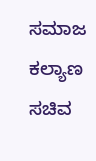ಸಮಾಜ ಕಲ್ಯಾಣ ಸಚಿವ